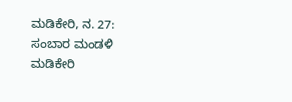ಮಡಿಕೇರಿ, ನ. 27: ಸಂಬಾರ ಮಂಡಳಿ ಮಡಿಕೇರಿ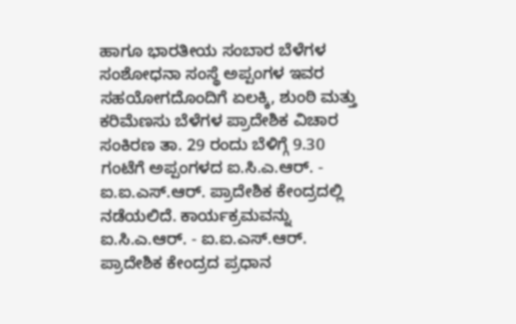ಹಾಗೂ ಭಾರತೀಯ ಸಂಬಾರ ಬೆಳೆಗಳ ಸಂಶೋಧನಾ ಸಂಸ್ಥೆ ಅಪ್ಪಂಗಳ ಇವರ ಸಹಯೋಗದೊಂದಿಗೆ ಏಲಕ್ಕಿ, ಶುಂಠಿ ಮತ್ತು ಕರಿಮೆಣಸು ಬೆಳೆಗಳ ಪ್ರಾದೇಶಿಕ ವಿಚಾರ ಸಂಕಿರಣ ತಾ. 29 ರಂದು ಬೆಳಿಗ್ಗೆ 9.30 ಗಂಟೆಗೆ ಅಪ್ಪಂಗಳದ ಐ.ಸಿ.ಎ.ಆರ್. - ಐ.ಐ.ಎಸ್.ಆರ್. ಪ್ರಾದೇಶಿಕ ಕೇಂದ್ರದಲ್ಲಿ ನಡೆಯಲಿದೆ. ಕಾರ್ಯಕ್ರಮವನ್ನು ಐ.ಸಿ.ಎ.ಆರ್. - ಐ.ಐ.ಎಸ್.ಆರ್. ಪ್ರಾದೇಶಿಕ ಕೇಂದ್ರದ ಪ್ರಧಾನ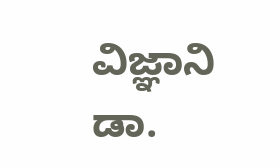ವಿಜ್ಞಾನಿ ಡಾ.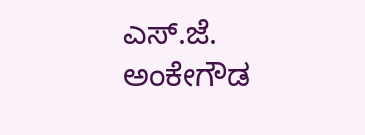ಎಸ್.ಜೆ. ಅಂಕೇಗೌಡ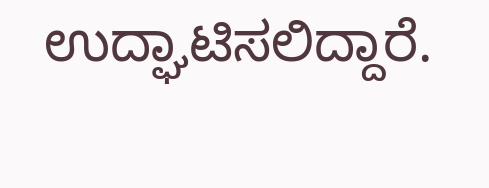ಉದ್ಘಾಟಿಸಲಿದ್ದಾರೆ.